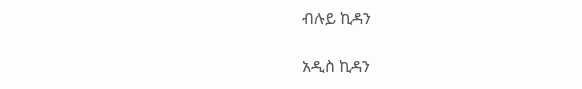ብሉይ ኪዳን

አዲስ ኪዳን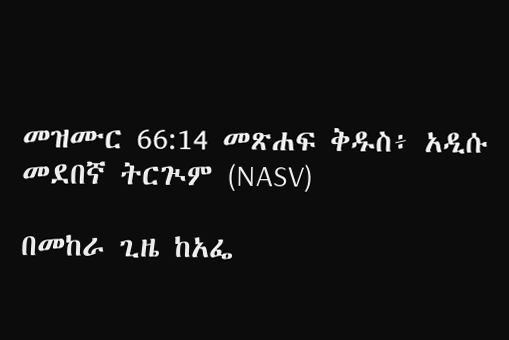መዝሙር 66:14 መጽሐፍ ቅዱስ፥ አዲሱ መደበኛ ትርጒም (NASV)

በመከራ ጊዜ ከአፌ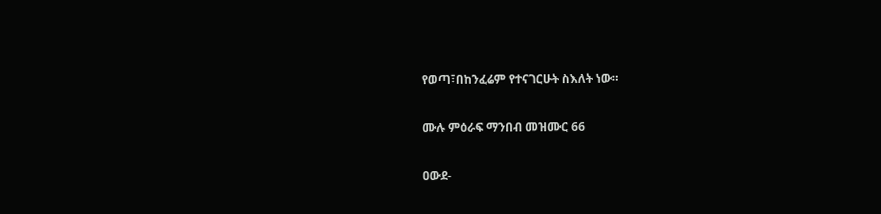የወጣ፣በከንፈሬም የተናገርሁት ስእለት ነው።

ሙሉ ምዕራፍ ማንበብ መዝሙር 66

ዐውደ-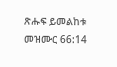ጽሑፍ ይመልከቱ መዝሙር 66:14